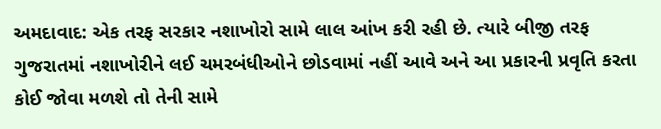અમદાવાદ: એક તરફ સરકાર નશાખોરો સામે લાલ આંખ કરી રહી છે. ત્યારે બીજી તરફ ગુજરાતમાં નશાખોરીને લઈ ચમરબંધીઓને છોડવામાં નહીં આવે અને આ પ્રકારની પ્રવૃતિ કરતા કોઈ જોવા મળશે તો તેની સામે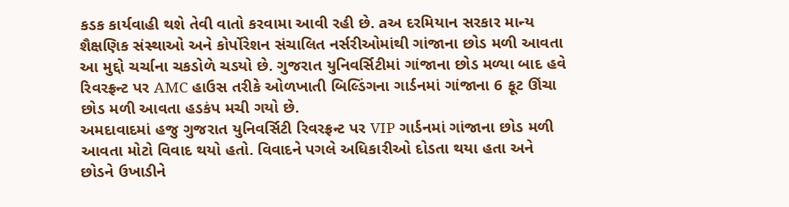કડક કાર્યવાહી થશે તેવી વાતો કરવામા આવી રહી છે. aઅ દરમિયાન સરકાર માન્ય શૈક્ષણિક સંસ્થાઓ અને કોર્પોરેશન સંચાલિત નર્સરીઓમાંથી ગાંજાના છોડ મળી આવતા આ મુદ્દો ચર્ચાના ચકડોળે ચડયો છે. ગુજરાત યુનિવર્સિટીમાં ગાંજાના છોડ મળ્યા બાદ હવે રિવરફ્રન્ટ પર AMC હાઉસ તરીકે ઓળખાતી બિલ્ડિંગના ગાર્ડનમાં ગાંજાના 6 ફૂટ ઊંચા છોડ મળી આવતા હડકંપ મચી ગયો છે.
અમદાવાદમાં હજુ ગુજરાત યુનિવર્સિટી રિવરફ્રન્ટ પર VIP ગાર્ડનમાં ગાંજાના છોડ મળી આવતા મોટો વિવાદ થયો હતો. વિવાદને પગલે અધિકારીઓ દોડતા થયા હતા અને છોડને ઉખાડીને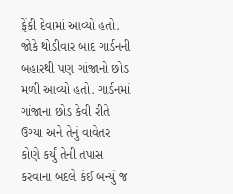ફેંકી દેવામાં આવ્યો હતો. જોકે થોડીવાર બાદ ગાર્ડનની બહારથી પણ ગાંજાનો છોડ મળી આવ્યો હતો. ગાર્ડનમાં ગાંજાના છોડ કેવી રીતે ઉગ્યા અને તેનું વાવેતર કોણે કર્યું તેની તપાસ કરવાના બદલે કંઈ બન્યું જ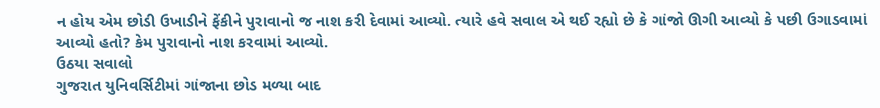ન હોય એમ છોડી ઉખાડીને ફેંકીને પુરાવાનો જ નાશ કરી દેવામાં આવ્યો. ત્યારે હવે સવાલ એ થઈ રહ્યો છે કે ગાંજો ઊગી આવ્યો કે પછી ઉગાડવામાં આવ્યો હતો? કેમ પુરાવાનો નાશ કરવામાં આવ્યો.
ઉઠયા સવાલો
ગુજરાત યુનિવર્સિટીમાં ગાંજાના છોડ મળ્યા બાદ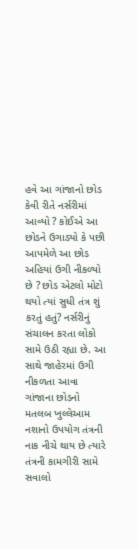હવે આ ગાંજાનો છોડ કેવી રીતે નર્સરીમાં આવ્યો ? કોઈએ આ છોડને ઉગાડ્યો કે પછી આપમેળે આ છોડ અહિયાં ઉગી નીકળ્યો છે ? છોડ એટલો મોટો થયો ત્યાં સુધી તંત્ર શું કરતું હતું? નર્સરીનું સંચાલન કરતા લોકો સામે ઉઠી રહ્યા છે. આ સાથે જાહેરમાં ઉગી નીકળતા આવા ગાંજાના છોડનો મતલબ ખુલ્લેઆમ નશાનો ઉપયોગ તંત્રની નાક નીચે થાય છે ત્યારે તંત્રની કામગીરી સામે સવાલો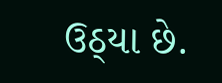ઉઠ્યા છે.